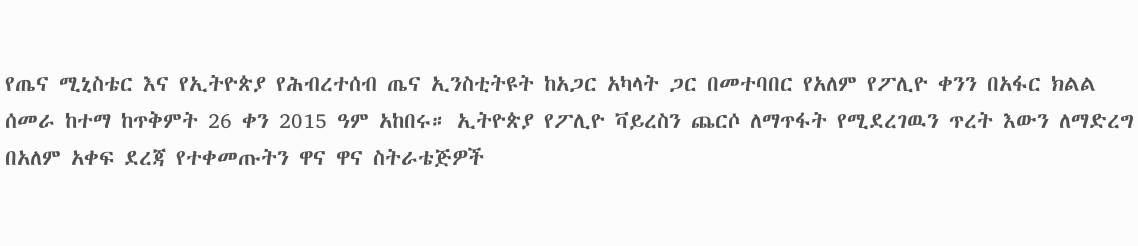የጤና ሚኒስቴር እና የኢትዮጵያ የሕብረተሰብ ጤና ኢንስቲትዩት ከአጋር አካላት ጋር በመተባበር የአለም የፖሊዮ ቀንን በአፋር ክልል ሰመራ ከተማ ከጥቅምት 26 ቀን 2015 ዓም አከበሩ። ኢትዮጵያ የፖሊዮ ቫይረስን ጨርሶ ለማጥፋት የሚደረገዉን ጥረት እውን ለማድረግ በአለም አቀፍ ደረጃ የተቀመጡትን ዋና ዋና ስትራቴጅዎች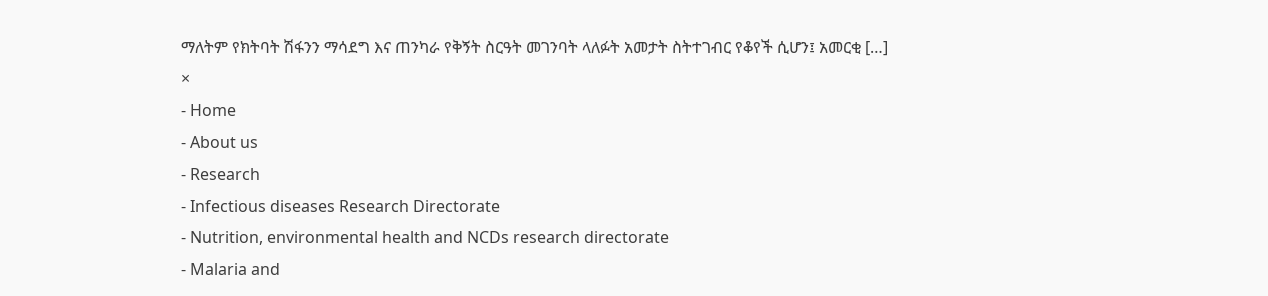ማለትም የክትባት ሽፋንን ማሳደግ እና ጠንካራ የቅኝት ስርዓት መገንባት ላለፉት አመታት ስትተገብር የቆየች ሲሆን፤ አመርቂ […]
×
- Home
- About us
- Research
- Infectious diseases Research Directorate
- Nutrition, environmental health and NCDs research directorate
- Malaria and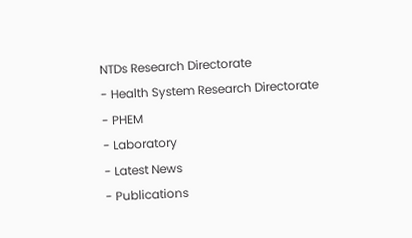NTDs Research Directorate
- Health System Research Directorate
- PHEM
- Laboratory
- Latest News
- Publications